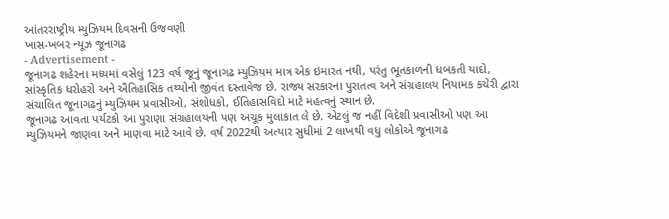આંતરરાષ્ટ્રીય મ્યુઝિયમ દિવસની ઉજવણી
ખાસ-ખબર ન્યૂઝ જૂનાગઢ
- Advertisement -
જૂનાગઢ શહેરના મધ્યમાં વસેલું 123 વર્ષ જૂનું જૂનાગઢ મ્યુઝિયમ માત્ર એક ઇમારત નથી, પરંતુ ભૂતકાળની ધબકતી યાદો, સાંસ્કૃતિક ધરોહરો અને ઐતિહાસિક તથ્યોનો જીવંત દસ્તાવેજ છે. રાજ્ય સરકારના પુરાતત્વ અને સંગ્રહાલય નિયામક કચેરી દ્વારા સંચાલિત જૂનાગઢનું મ્યુઝિયમ પ્રવાસીઓ, સંશોધકો, ઈતિહાસવિદો માટે મહત્વનું સ્થાન છે.
જૂનાગઢ આવતા પર્યટકો આ પુરાણા સંગ્રહાલયની પણ અચૂક મુલાકાત લે છે. એટલું જ નહીં વિદેશી પ્રવાસીઓ પણ આ મ્યુઝિયમને જાણવા અને માણવા માટે આવે છે. વર્ષ 2022થી અત્યાર સુધીમાં 2 લાખથી વધુ લોકોએ જૂનાગઢ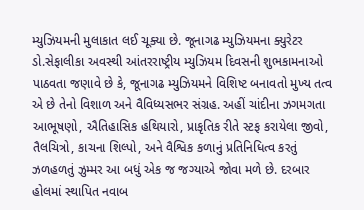મ્યુઝિયમની મુલાકાત લઈ ચૂક્યા છે. જૂનાગઢ મ્યુઝિયમના ક્યુરેટર ડો.સેફાલીકા અવસ્થી આંતરરાષ્ટ્રીય મ્યુઝિયમ દિવસની શુભકામનાઓ પાઠવતા જણાવે છે કે, જૂનાગઢ મ્યુઝિયમને વિશિષ્ટ બનાવતો મુખ્ય તત્વ એ છે તેનો વિશાળ અને વૈવિધ્યસભર સંગ્રહ. અહીં ચાંદીના ઝગમગતા આભૂષણો, ઐતિહાસિક હથિયારો, પ્રાકૃતિક રીતે સ્ટફ કરાયેલા જીવો, તૈલચિત્રો, કાચના શિલ્પો, અને વૈશ્વિક કળાનું પ્રતિનિધિત્વ કરતું ઝળહળતું ઝુમ્મર આ બધું એક જ જગ્યાએ જોવા મળે છે. દરબાર હોલમાં સ્થાપિત નવાબ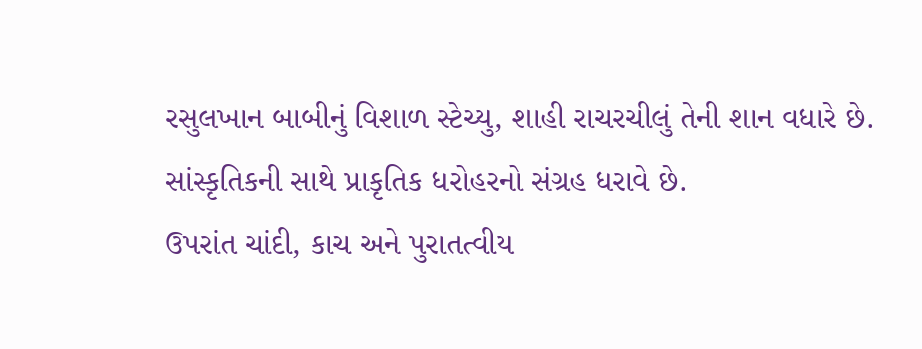રસુલખાન બાબીનું વિશાળ સ્ટેચ્યુ, શાહી રાચરચીલું તેની શાન વધારે છે. સાંસ્કૃતિકની સાથે પ્રાકૃતિક ધરોહરનો સંગ્રહ ધરાવે છે.
ઉપરાંત ચાંદી, કાચ અને પુરાતત્વીય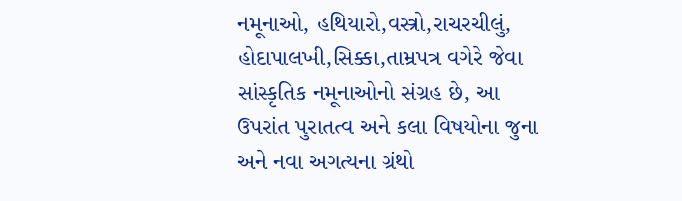નમૂનાઓ, હથિયારો,વસ્ત્રો,રાચરચીલું, હોદાપાલખી,સિક્કા,તામ્રપત્ર વગેરે જેવા સાંસ્કૃતિક નમૂનાઓનો સંગ્રહ છે, આ ઉપરાંત પુરાતત્વ અને કલા વિષયોના જુના અને નવા અગત્યના ગ્રંથો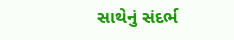સાથેનું સંદર્ભ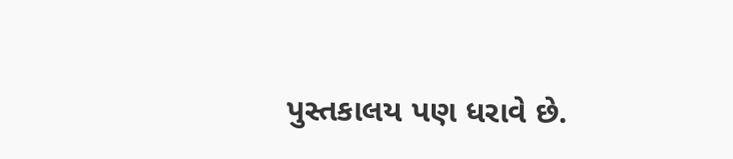પુસ્તકાલય પણ ધરાવે છે.